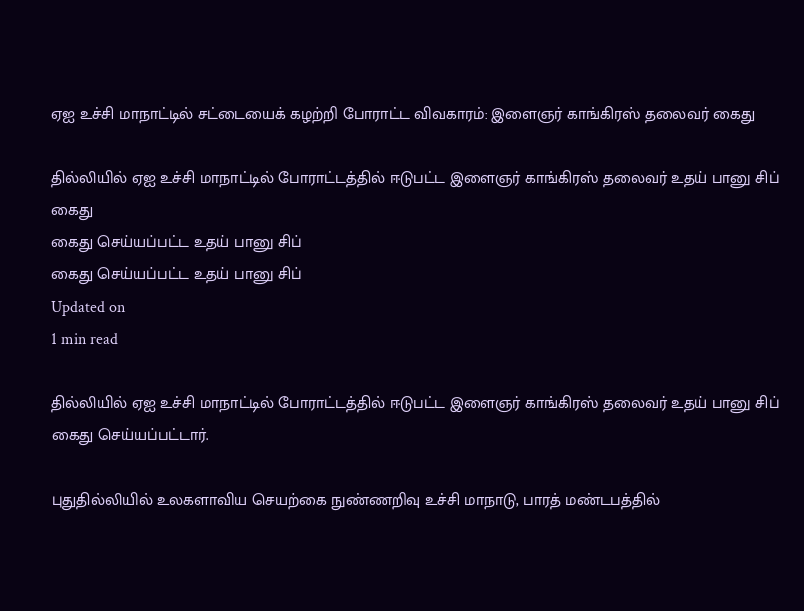ஏஐ உச்சி மாநாட்டில் சட்டையைக் கழற்றி போராட்ட விவகாரம்: இளைஞர் காங்கிரஸ் தலைவர் கைது

தில்லியில் ஏஐ உச்சி மாநாட்டில் போராட்டத்தில் ஈடுபட்ட இளைஞர் காங்கிரஸ் தலைவர் உதய் பானு சிப் கைது
கைது செய்யப்பட்ட உதய் பானு சிப்
கைது செய்யப்பட்ட உதய் பானு சிப்
Updated on
1 min read

தில்லியில் ஏஐ உச்சி மாநாட்டில் போராட்டத்தில் ஈடுபட்ட இளைஞர் காங்கிரஸ் தலைவர் உதய் பானு சிப் கைது செய்யப்பட்டார்.

புதுதில்லியில் உலகளாவிய செயற்கை நுண்ணறிவு உச்சி மாநாடு, பாரத் மண்டபத்தில்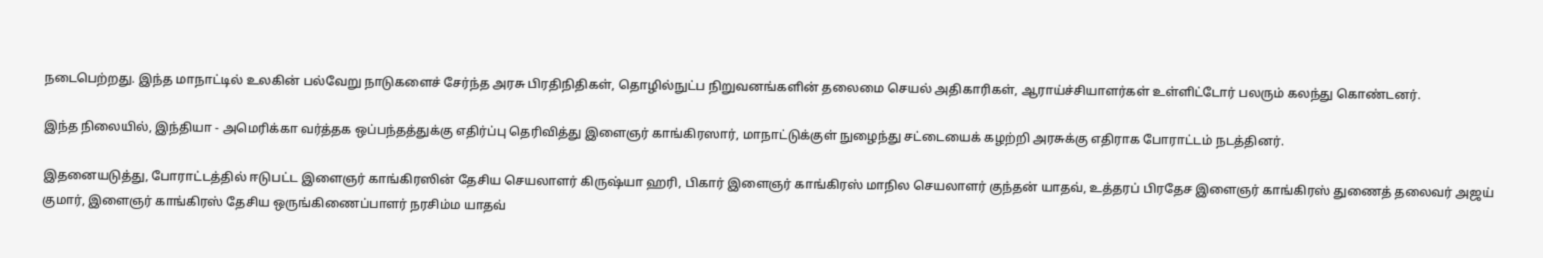நடைபெற்றது. இந்த மாநாட்டில் உலகின் பல்வேறு நாடுகளைச் சேர்ந்த அரசு பிரதிநிதிகள், தொழில்நுட்ப நிறுவனங்களின் தலைமை செயல் அதிகாரிகள், ஆராய்ச்சியாளர்கள் உள்ளிட்டோர் பலரும் கலந்து கொண்டனர்.

இந்த நிலையில், இந்தியா - அமெரிக்கா வர்த்தக ஒப்பந்தத்துக்கு எதிர்ப்பு தெரிவித்து இளைஞர் காங்கிரஸார், மாநாட்டுக்குள் நுழைந்து சட்டையைக் கழற்றி அரசுக்கு எதிராக போராட்டம் நடத்தினர்.

இதனையடுத்து, போராட்டத்தில் ஈடுபட்ட இளைஞர் காங்கிரஸின் தேசிய செயலாளர் கிருஷ்யா ஹரி, பிகார் இளைஞர் காங்கிரஸ் மாநில செயலாளர் குந்தன் யாதவ், உத்தரப் பிரதேச இளைஞர் காங்கிரஸ் துணைத் தலைவர் அஜய் குமார், இளைஞர் காங்கிரஸ் தேசிய ஒருங்கிணைப்பாளர் நரசிம்ம யாதவ்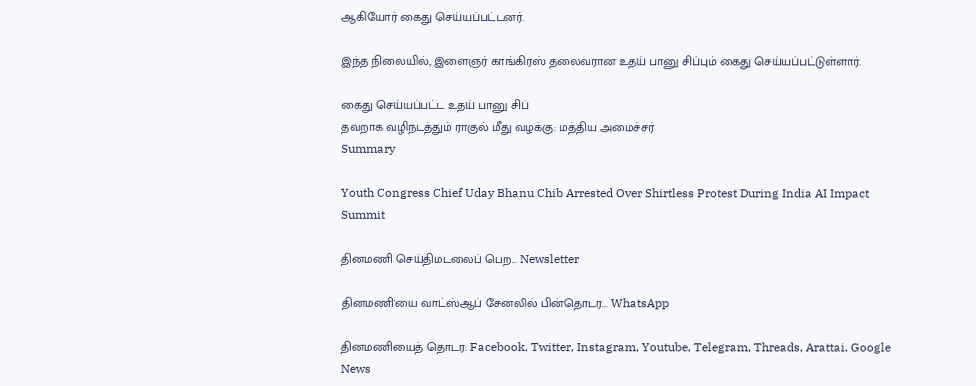ஆகியோர் கைது செய்யப்பட்டனர்.

இந்த நிலையில், இளைஞர் காங்கிரஸ் தலைவரான உதய் பானு சிப்பும் கைது செய்யப்பட்டுள்ளார்.

கைது செய்யப்பட்ட உதய் பானு சிப்
தவறாக வழிநடத்தும் ராகுல் மீது வழக்கு: மத்திய அமைச்சர்
Summary

Youth Congress Chief Uday Bhanu Chib Arrested Over Shirtless Protest During India AI Impact Summit

தினமணி செய்திமடலைப் பெற... Newsletter

தினமணி'யை வாட்ஸ்ஆப் சேனலில் பின்தொடர... WhatsApp

தினமணியைத் தொடர: Facebook, Twitter, Instagram, Youtube, Telegram, Threads, Arattai, Google News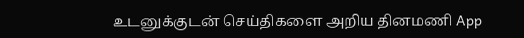உடனுக்குடன் செய்திகளை அறிய தினமணி App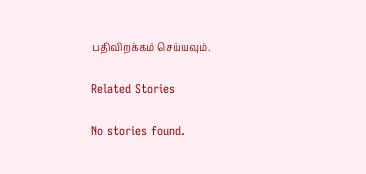பதிவிறக்கம் செய்யவும்.

Related Stories

No stories found.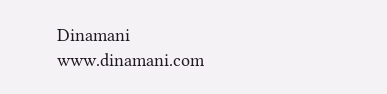Dinamani
www.dinamani.com